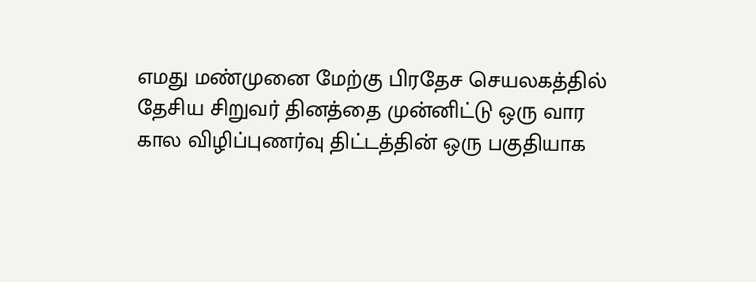எமது மண்முனை மேற்கு பிரதேச செயலகத்தில் தேசிய சிறுவர் தினத்தை முன்னிட்டு ஒரு வார கால விழிப்புணர்வு திட்டத்தின் ஒரு பகுதியாக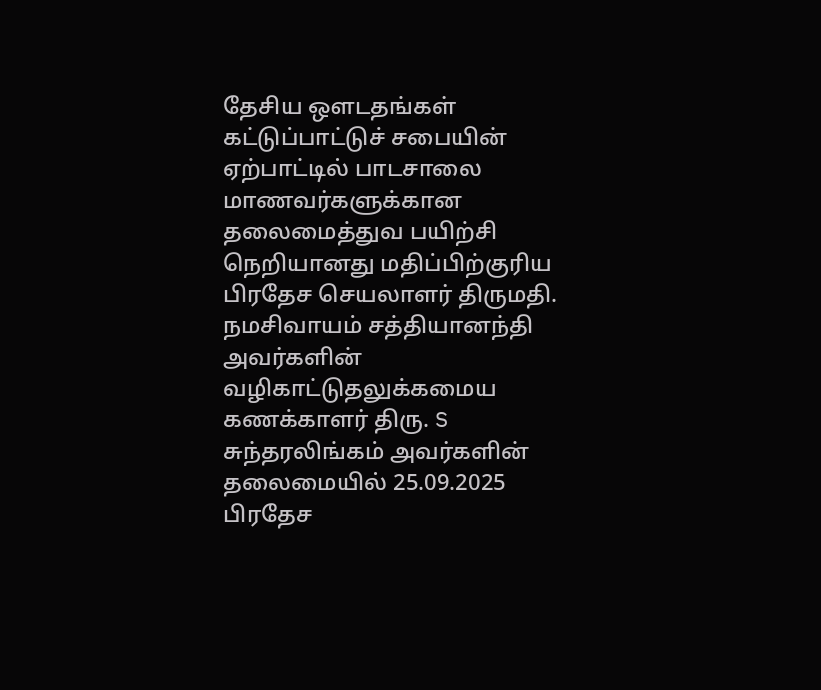தேசிய ஔடதங்கள் கட்டுப்பாட்டுச் சபையின் ஏற்பாட்டில் பாடசாலை  மாணவர்களுக்கான தலைமைத்துவ பயிற்சி நெறியானது மதிப்பிற்குரிய பிரதேச செயலாளர் திருமதி. நமசிவாயம் சத்தியானந்தி அவர்களின் வழிகாட்டுதலுக்கமைய  கணக்காளர் திரு. S சுந்தரலிங்கம் அவர்களின் தலைமையில் 25.09.2025 பிரதேச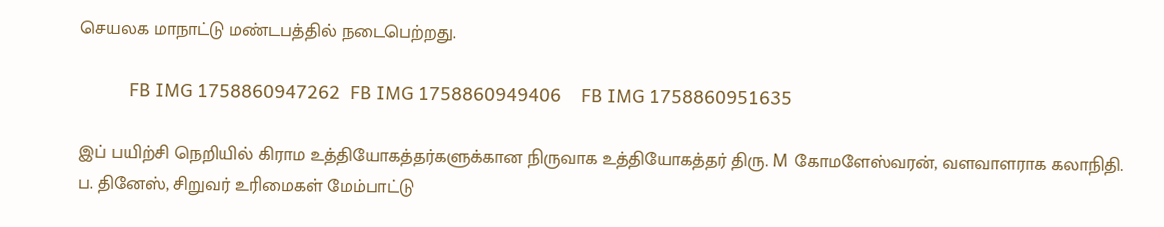செயலக மாநாட்டு மண்டபத்தில் நடைபெற்றது.

          FB IMG 1758860947262  FB IMG 1758860949406    FB IMG 1758860951635

இப் பயிற்சி நெறியில் கிராம உத்தியோகத்தர்களுக்கான நிருவாக உத்தியோகத்தர் திரு. M கோமளேஸ்வரன், வளவாளராக கலாநிதி. ப. தினேஸ், சிறுவர் உரிமைகள் மேம்பாட்டு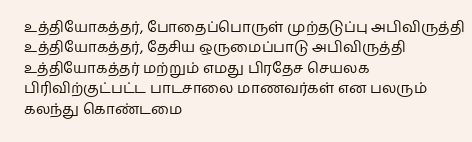உத்தியோகத்தர், போதைப்பொருள் முற்தடுப்பு அபிவிருத்தி உத்தியோகத்தர், தேசிய ஒருமைப்பாடு அபிவிருத்தி உத்தியோகத்தர் மற்றும் எமது பிரதேச செயலக பிரிவிற்குட்பட்ட பாடசாலை மாணவர்கள் என பலரும் கலந்து கொண்டமை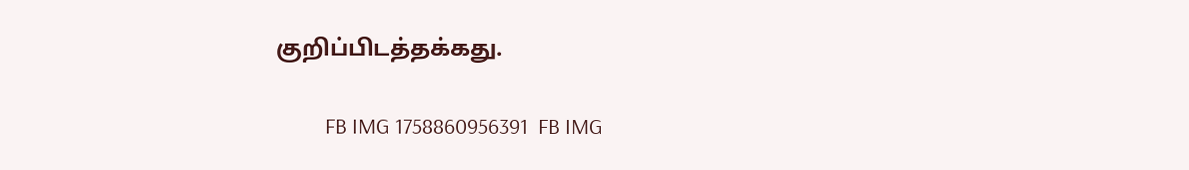குறிப்பிடத்தக்கது.

          FB IMG 1758860956391  FB IMG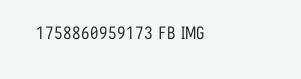1758860959173 FB IMG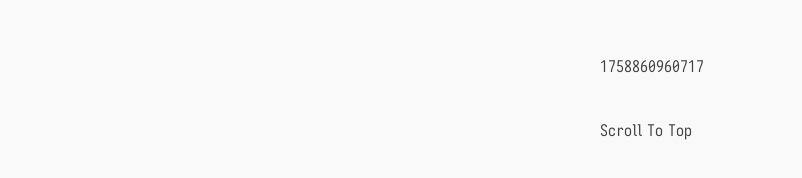1758860960717

Scroll To Top